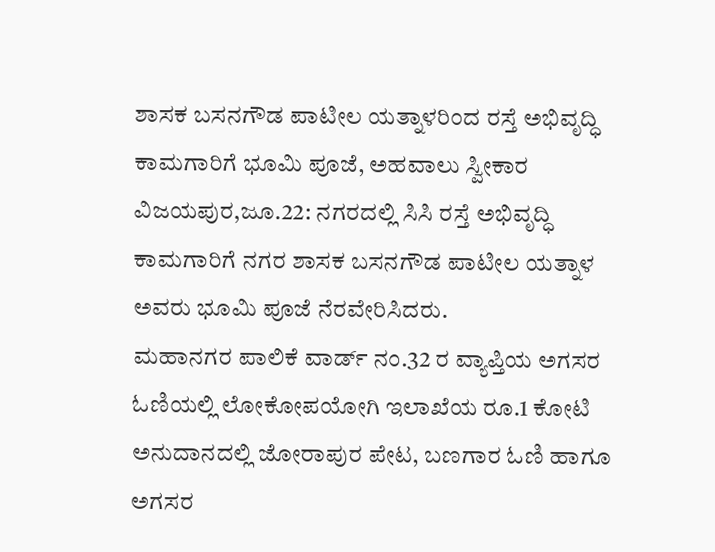ಶಾಸಕ ಬಸನಗೌಡ ಪಾಟೀಲ ಯತ್ನಾಳರಿಂದ ರಸ್ತೆ ಅಭಿವೃದ್ಧಿ ಕಾಮಗಾರಿಗೆ ಭೂಮಿ ಪೂಜೆ, ಅಹವಾಲು ಸ್ವೀಕಾರ
ವಿಜಯಪುರ,ಜೂ.22: ನಗರದಲ್ಲಿ ಸಿಸಿ ರಸ್ತೆ ಅಭಿವೃದ್ಧಿ ಕಾಮಗಾರಿಗೆ ನಗರ ಶಾಸಕ ಬಸನಗೌಡ ಪಾಟೀಲ ಯತ್ನಾಳ ಅವರು ಭೂಮಿ ಪೂಜೆ ನೆರವೇರಿಸಿದರು.
ಮಹಾನಗರ ಪಾಲಿಕೆ ವಾರ್ಡ್ ನಂ.32 ರ ವ್ಯಾಪ್ತಿಯ ಅಗಸರ ಓಣಿಯಲ್ಲಿ ಲೋಕೋಪಯೋಗಿ ಇಲಾಖೆಯ ರೂ.1 ಕೋಟಿ ಅನುದಾನದಲ್ಲಿ ಜೋರಾಪುರ ಪೇಟ, ಬಣಗಾರ ಓಣಿ ಹಾಗೂ ಅಗಸರ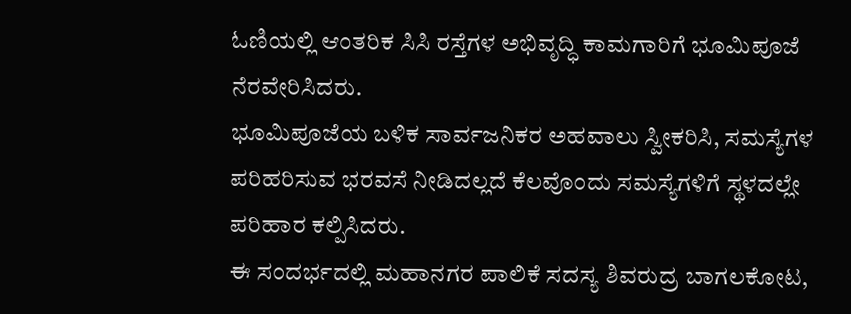ಓಣಿಯಲ್ಲಿ ಆಂತರಿಕ ಸಿಸಿ ರಸ್ತೆಗಳ ಅಭಿವೃದ್ಧಿ ಕಾಮಗಾರಿಗೆ ಭೂಮಿಪೂಜೆ ನೆರವೇರಿಸಿದರು.
ಭೂಮಿಪೂಜೆಯ ಬಳಿಕ ಸಾರ್ವಜನಿಕರ ಅಹವಾಲು ಸ್ವೀಕರಿಸಿ, ಸಮಸ್ಯೆಗಳ ಪರಿಹರಿಸುವ ಭರವಸೆ ನೀಡಿದಲ್ಲದೆ ಕೆಲವೊಂದು ಸಮಸ್ಯೆಗಳಿಗೆ ಸ್ಥಳದಲ್ಲೇ ಪರಿಹಾರ ಕಲ್ಪಿಸಿದರು.
ಈ ಸಂದರ್ಭದಲ್ಲಿ ಮಹಾನಗರ ಪಾಲಿಕೆ ಸದಸ್ಯ ಶಿವರುದ್ರ ಬಾಗಲಕೋಟ,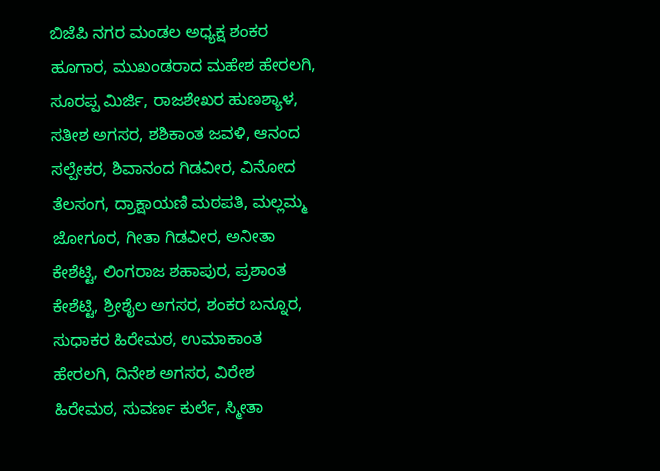ಬಿಜೆಪಿ ನಗರ ಮಂಡಲ ಅಧ್ಯಕ್ಷ ಶಂಕರ ಹೂಗಾರ, ಮುಖಂಡರಾದ ಮಹೇಶ ಹೇರಲಗಿ, ಸೂರಪ್ಪ ಮಿರ್ಜಿ, ರಾಜಶೇಖರ ಹುಣಶ್ಯಾಳ, ಸತೀಶ ಅಗಸರ, ಶಶಿಕಾಂತ ಜವಳಿ, ಆನಂದ ಸಲ್ಪೇಕರ, ಶಿವಾನಂದ ಗಿಡವೀರ, ವಿನೋದ ತೆಲಸಂಗ, ದ್ರಾಕ್ಷಾಯಣಿ ಮಠಪತಿ, ಮಲ್ಲಮ್ಮ ಜೋಗೂರ, ಗೀತಾ ಗಿಡವೀರ, ಅನೀತಾ ಕೇಶೆಟ್ಟಿ, ಲಿಂಗರಾಜ ಶಹಾಪುರ, ಪ್ರಶಾಂತ ಕೇಶೆಟ್ಟಿ, ಶ್ರೀಶೈಲ ಅಗಸರ, ಶಂಕರ ಬನ್ನೂರ, ಸುಧಾಕರ ಹಿರೇಮಠ, ಉಮಾಕಾಂತ ಹೇರಲಗಿ, ದಿನೇಶ ಅಗಸರ, ವಿರೇಶ ಹಿರೇಮಠ, ಸುವರ್ಣ ಕುರ್ಲೆ, ಸ್ಮೀತಾ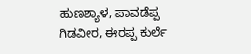ಹುಣಶ್ಯಾಳ, ಪಾವಡೆಪ್ಪ ಗಿಡವೀರ, ಈರಪ್ಪ ಕುರ್ಲೆ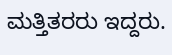ಮತ್ತಿತರರು ಇದ್ದರು.